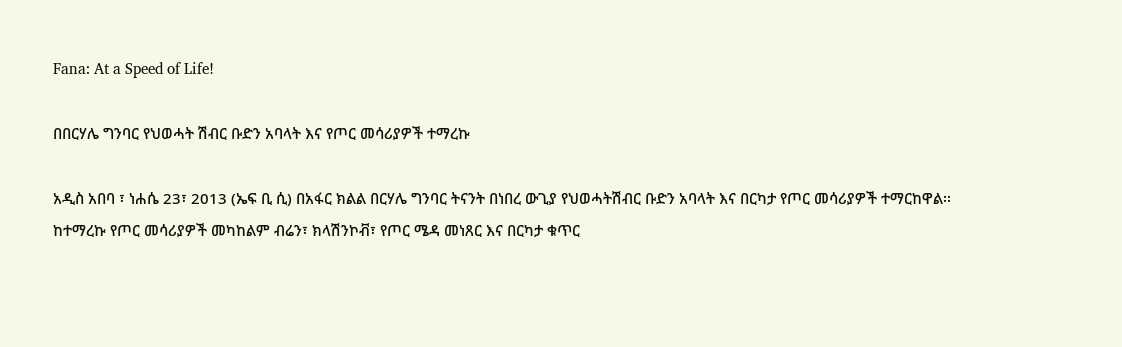Fana: At a Speed of Life!

በበርሃሌ ግንባር የህወሓት ሽብር ቡድን አባላት እና የጦር መሳሪያዎች ተማረኩ

አዲስ አበባ ፣ ነሐሴ 23፣ 2013 (ኤፍ ቢ ሲ) በአፋር ክልል በርሃሌ ግንባር ትናንት በነበረ ውጊያ የህወሓትሽብር ቡድን አባላት እና በርካታ የጦር መሳሪያዎች ተማርከዋል፡፡
ከተማረኩ የጦር መሳሪያዎች መካከልም ብሬን፣ ክላሽንኮቭ፣ የጦር ሜዳ መነጸር እና በርካታ ቁጥር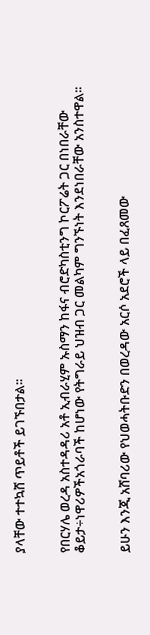ያላቸው ተተኳሸ ጥይቶች ይገኙበታል፡፡


የበርሃሌ ወረዳ አስተዳዳሪ አቶ ኢብራሂም ኡስማን ከፋና ብሮድካስቲንግ ኮርፖሬት ጋር በነበራቸው ቆይታ÷ነዋሪዎችአጎራባች ከሆነው የትግራይ ህዝብ ጋር መልካም ግንኙነት እንደነበራቸው አንስተዋል፡፡


ይሁን እንጂ አሸባሪው የህወሓትቡድን በወረዳው አርሶ አደሮች ላይ በፈጸመው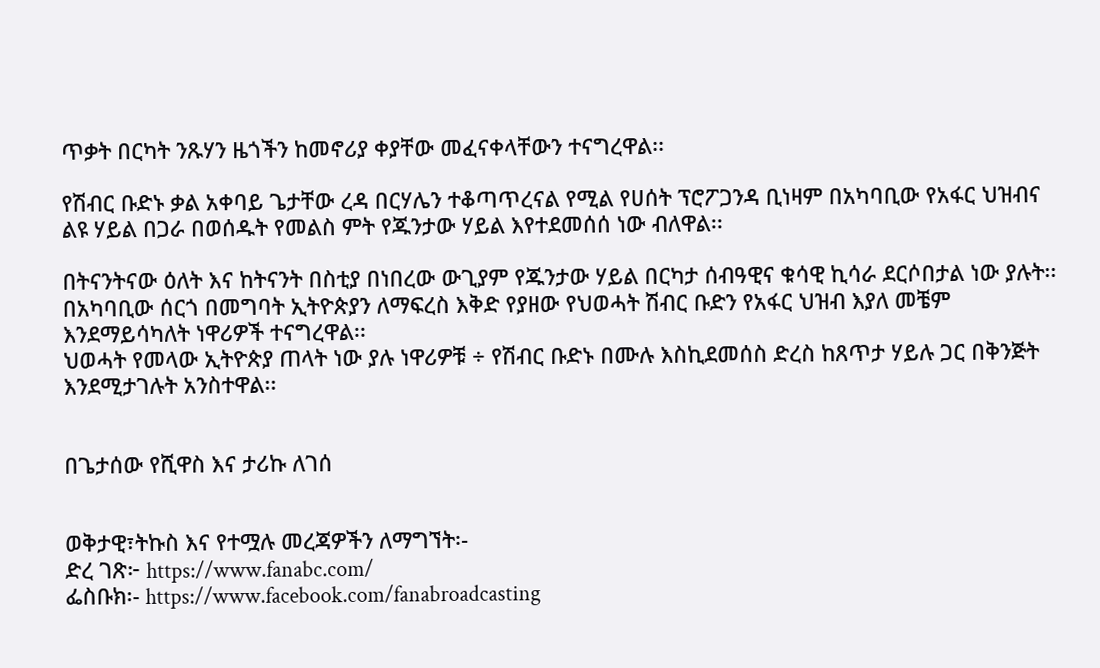ጥቃት በርካት ንጹሃን ዜጎችን ከመኖሪያ ቀያቸው መፈናቀላቸውን ተናግረዋል፡፡

የሽብር ቡድኑ ቃል አቀባይ ጌታቸው ረዳ በርሃሌን ተቆጣጥረናል የሚል የሀሰት ፕሮፖጋንዳ ቢነዛም በአካባቢው የአፋር ህዝብና ልዩ ሃይል በጋራ በወሰዱት የመልስ ምት የጁንታው ሃይል እየተደመሰሰ ነው ብለዋል፡፡

በትናንትናው ዕለት እና ከትናንት በስቲያ በነበረው ውጊያም የጁንታው ሃይል በርካታ ሰብዓዊና ቁሳዊ ኪሳራ ደርሶበታል ነው ያሉት፡፡
በአካባቢው ሰርጎ በመግባት ኢትዮጵያን ለማፍረስ እቅድ የያዘው የህወሓት ሽብር ቡድን የአፋር ህዝብ እያለ መቼም እንደማይሳካለት ነዋሪዎች ተናግረዋል፡፡
ህወሓት የመላው ኢትዮጵያ ጠላት ነው ያሉ ነዋሪዎቹ ÷ የሽብር ቡድኑ በሙሉ እስኪደመሰስ ድረስ ከጸጥታ ሃይሉ ጋር በቅንጅት እንደሚታገሉት አንስተዋል፡፡


በጌታሰው የሺዋስ እና ታሪኩ ለገሰ


ወቅታዊ፣ትኩስ እና የተሟሉ መረጃዎችን ለማግኘት፡-
ድረ ገጽ፦ https://www.fanabc.com/
ፌስቡክ፡- https://www.facebook.com/fanabroadcasting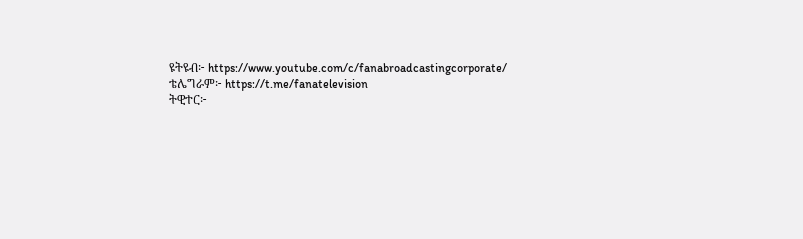ዩትዩብ፦ https://www.youtube.com/c/fanabroadcastingcorporate/
ቴሌግራም፦ https://t.me/fanatelevision
ትዊተር፦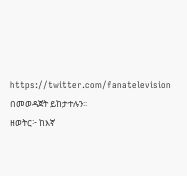https://twitter.com/fanatelevision በመወዳጀት ይከታተሉን፡፡
ዘወትር፦ ከእኛ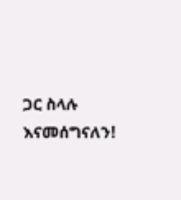ጋር ስላሉ እናመሰግናለን!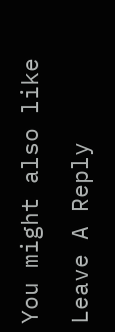You might also like

Leave A Reply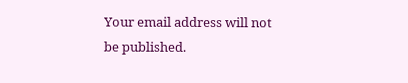Your email address will not be published.